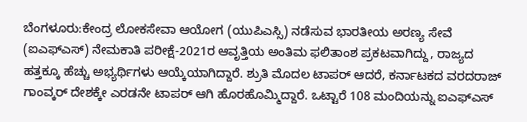ಬೆಂಗಳೂರು:ಕೇಂದ್ರ ಲೋಕಸೇವಾ ಆಯೋಗ (ಯುಪಿಎಸ್ಸಿ) ನಡೆಸುವ ಭಾರತೀಯ ಅರಣ್ಯ ಸೇವೆ (ಐಎಫ್ಎಸ್) ನೇಮಕಾತಿ ಪರೀಕ್ಷೆ-2021ರ ಆವೃತ್ತಿಯ ಅಂತಿಮ ಫಲಿತಾಂಶ ಪ್ರಕಟವಾಗಿದ್ದು, ರಾಜ್ಯದ ಹತ್ತಕ್ಕೂ ಹೆಚ್ಚು ಅಭ್ಯರ್ಥಿಗಳು ಆಯ್ಕೆಯಾಗಿದ್ದಾರೆ. ಶ್ರುತಿ ಮೊದಲ ಟಾಪರ್ ಆದರೆ, ಕರ್ನಾಟಕದ ವರದರಾಜ್ ಗಾಂವ್ಕರ್ ದೇಶಕ್ಕೇ ಎರಡನೇ ಟಾಪರ್ ಆಗಿ ಹೊರಹೊಮ್ಮಿದ್ದಾರೆ. ಒಟ್ಟಾರೆ 108 ಮಂದಿಯನ್ನು ಐಎಫ್ಎಸ್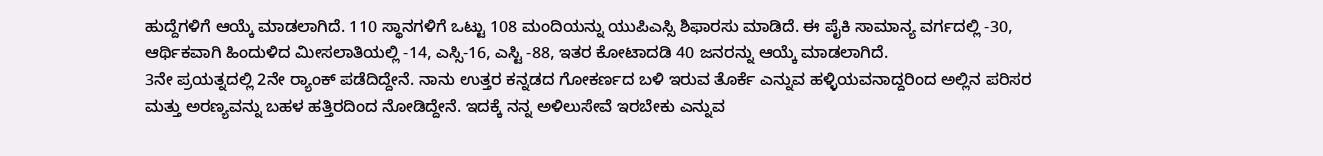ಹುದ್ದೆಗಳಿಗೆ ಆಯ್ಕೆ ಮಾಡಲಾಗಿದೆ. 110 ಸ್ಥಾನಗಳಿಗೆ ಒಟ್ಟು 108 ಮಂದಿಯನ್ನು ಯುಪಿಎಸ್ಸಿ ಶಿಫಾರಸು ಮಾಡಿದೆ. ಈ ಪೈಕಿ ಸಾಮಾನ್ಯ ವರ್ಗದಲ್ಲಿ -30, ಆರ್ಥಿಕವಾಗಿ ಹಿಂದುಳಿದ ಮೀಸಲಾತಿಯಲ್ಲಿ -14, ಎಸ್ಸಿ-16, ಎಸ್ಟಿ -88, ಇತರ ಕೋಟಾದಡಿ 40 ಜನರನ್ನು ಆಯ್ಕೆ ಮಾಡಲಾಗಿದೆ.
3ನೇ ಪ್ರಯತ್ನದಲ್ಲಿ 2ನೇ ರ‌್ಯಾಂಕ್ ಪಡೆದಿದ್ದೇನೆ. ನಾನು ಉತ್ತರ ಕನ್ನಡದ ಗೋಕರ್ಣದ ಬಳಿ ಇರುವ ತೊರ್ಕೆ ಎನ್ನುವ ಹಳ್ಳಿಯವನಾದ್ದರಿಂದ ಅಲ್ಲಿನ ಪರಿಸರ ಮತ್ತು ಅರಣ್ಯವನ್ನು ಬಹಳ ಹತ್ತಿರದಿಂದ ನೋಡಿದ್ದೇನೆ. ಇದಕ್ಕೆ ನನ್ನ ಅಳಿಲುಸೇವೆ ಇರಬೇಕು ಎನ್ನುವ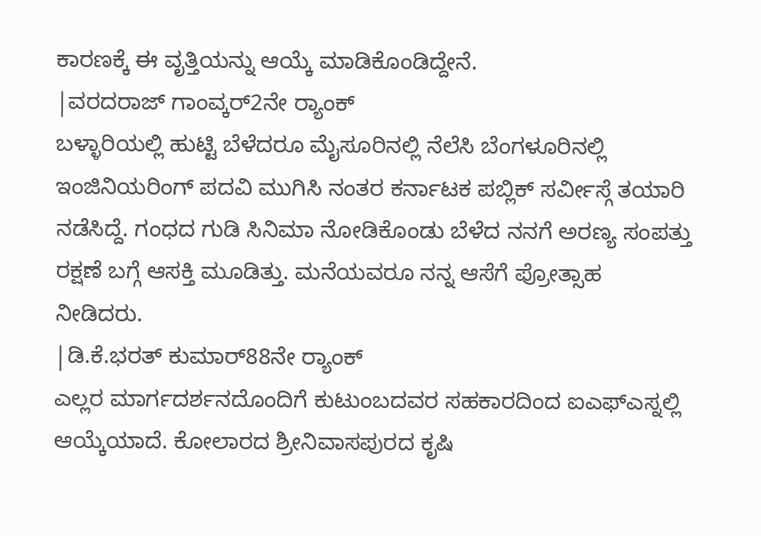ಕಾರಣಕ್ಕೆ ಈ ವೃತ್ತಿಯನ್ನು ಆಯ್ಕೆ ಮಾಡಿಕೊಂಡಿದ್ದೇನೆ.
|ವರದರಾಜ್ ಗಾಂವ್ಕರ್2ನೇ ರ‌್ಯಾಂಕ್
ಬಳ್ಳಾರಿಯಲ್ಲಿ ಹುಟ್ಟಿ ಬೆಳೆದರೂ ಮೈಸೂರಿನಲ್ಲಿ ನೆಲೆಸಿ ಬೆಂಗಳೂರಿನಲ್ಲಿ ಇಂಜಿನಿಯರಿಂಗ್ ಪದವಿ ಮುಗಿಸಿ ನಂತರ ಕರ್ನಾಟಕ ಪಬ್ಲಿಕ್ ಸರ್ವೀಸ್ಗೆ ತಯಾರಿ ನಡೆಸಿದ್ದೆ. ಗಂಧದ ಗುಡಿ ಸಿನಿಮಾ ನೋಡಿಕೊಂಡು ಬೆಳೆದ ನನಗೆ ಅರಣ್ಯ ಸಂಪತ್ತು ರಕ್ಷಣೆ ಬಗ್ಗೆ ಆಸಕ್ತಿ ಮೂಡಿತ್ತು. ಮನೆಯವರೂ ನನ್ನ ಆಸೆಗೆ ಪ್ರೋತ್ಸಾಹ ನೀಡಿದರು.
|ಡಿ.ಕೆ.ಭರತ್ ಕುಮಾರ್88ನೇ ರ‌್ಯಾಂಕ್
ಎಲ್ಲರ ಮಾರ್ಗದರ್ಶನದೊಂದಿಗೆ ಕುಟುಂಬದವರ ಸಹಕಾರದಿಂದ ಐಎಫ್ಎಸ್ನಲ್ಲಿ ಆಯ್ಕೆಯಾದೆ. ಕೋಲಾರದ ಶ್ರೀನಿವಾಸಪುರದ ಕೃಷಿ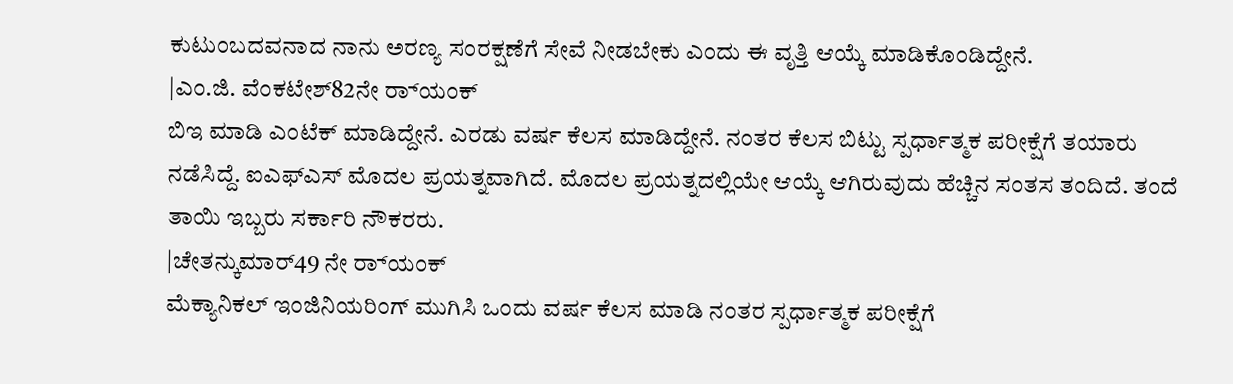ಕುಟುಂಬದವನಾದ ನಾನು ಅರಣ್ಯ ಸಂರಕ್ಷಣೆಗೆ ಸೇವೆ ನೀಡಬೇಕು ಎಂದು ಈ ವೃತ್ತಿ ಆಯ್ಕೆ ಮಾಡಿಕೊಂಡಿದ್ದೇನೆ.
|ಎಂ.ಜಿ. ವೆಂಕಟೇಶ್82ನೇ ರ‌್ಯಾಂಕ್
ಬಿಇ ಮಾಡಿ ಎಂಟೆಕ್ ಮಾಡಿದ್ದೇನೆ. ಎರಡು ವರ್ಷ ಕೆಲಸ ಮಾಡಿದ್ದೇನೆ. ನಂತರ ಕೆಲಸ ಬಿಟ್ಟು ಸ್ಪರ್ಧಾತ್ಮಕ ಪರೀಕ್ಷೆಗೆ ತಯಾರು ನಡೆಸಿದ್ದೆ. ಐಎಫ್ಎಸ್ ಮೊದಲ ಪ್ರಯತ್ನವಾಗಿದೆ. ಮೊದಲ ಪ್ರಯತ್ನದಲ್ಲಿಯೇ ಆಯ್ಕೆ ಆಗಿರುವುದು ಹೆಚ್ಚಿನ ಸಂತಸ ತಂದಿದೆ. ತಂದೆ ತಾಯಿ ಇಬ್ಬರು ಸರ್ಕಾರಿ ನೌಕರರು.
|ಚೇತನ್ಕುಮಾರ್49 ನೇ ರ‌್ಯಾಂಕ್
ಮೆಕ್ಯಾನಿಕಲ್ ಇಂಜಿನಿಯರಿಂಗ್ ಮುಗಿಸಿ ಒಂದು ವರ್ಷ ಕೆಲಸ ಮಾಡಿ ನಂತರ ಸ್ಪರ್ಧಾತ್ಮಕ ಪರೀಕ್ಷೆಗೆ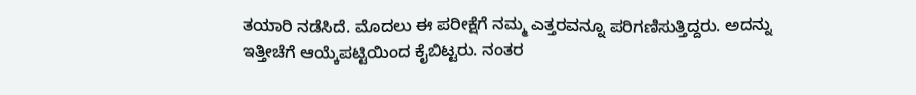ತಯಾರಿ ನಡೆಸಿದೆ. ಮೊದಲು ಈ ಪರೀಕ್ಷೆಗೆ ನಮ್ಮ ಎತ್ತರವನ್ನೂ ಪರಿಗಣಿಸುತ್ತಿದ್ದರು. ಅದನ್ನು ಇತ್ತೀಚೆಗೆ ಆಯ್ಕೆಪಟ್ಟಿಯಿಂದ ಕೈಬಿಟ್ಟರು. ನಂತರ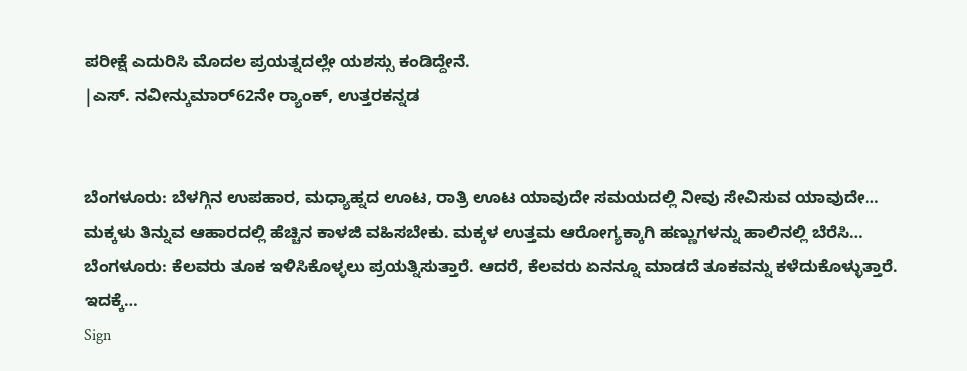ಪರೀಕ್ಷೆ ಎದುರಿಸಿ ಮೊದಲ ಪ್ರಯತ್ನದಲ್ಲೇ ಯಶಸ್ಸು ಕಂಡಿದ್ದೇನೆ.
|ಎಸ್. ನವೀನ್ಕುಮಾರ್62ನೇ ರ‌್ಯಾಂಕ್, ಉತ್ತರಕನ್ನಡ


ಬೆಂಗಳೂರು: ಬೆಳಗ್ಗಿನ ಉಪಹಾರ, ಮಧ್ಯಾಹ್ನದ ಊಟ, ರಾತ್ರಿ ಊಟ ಯಾವುದೇ ಸಮಯದಲ್ಲಿ ನೀವು ಸೇವಿಸುವ ಯಾವುದೇ…
ಮಕ್ಕಳು ತಿನ್ನುವ ಆಹಾರದಲ್ಲಿ ಹೆಚ್ಚಿನ ಕಾಳಜಿ ವಹಿಸಬೇಕು. ಮಕ್ಕಳ ಉತ್ತಮ ಆರೋಗ್ಯಕ್ಕಾಗಿ ಹಣ್ಣುಗಳನ್ನು ಹಾಲಿನಲ್ಲಿ ಬೆರೆಸಿ…
ಬೆಂಗಳೂರು: ಕೆಲವರು ತೂಕ ಇಳಿಸಿಕೊಳ್ಳಲು ಪ್ರಯತ್ನಿಸುತ್ತಾರೆ. ಆದರೆ, ಕೆಲವರು ಏನನ್ನೂ ಮಾಡದೆ ತೂಕವನ್ನು ಕಳೆದುಕೊಳ್ಳುತ್ತಾರೆ. ಇದಕ್ಕೆ…
Sign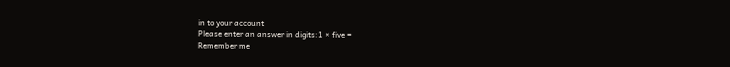in to your account
Please enter an answer in digits:1 × five =
Remember me